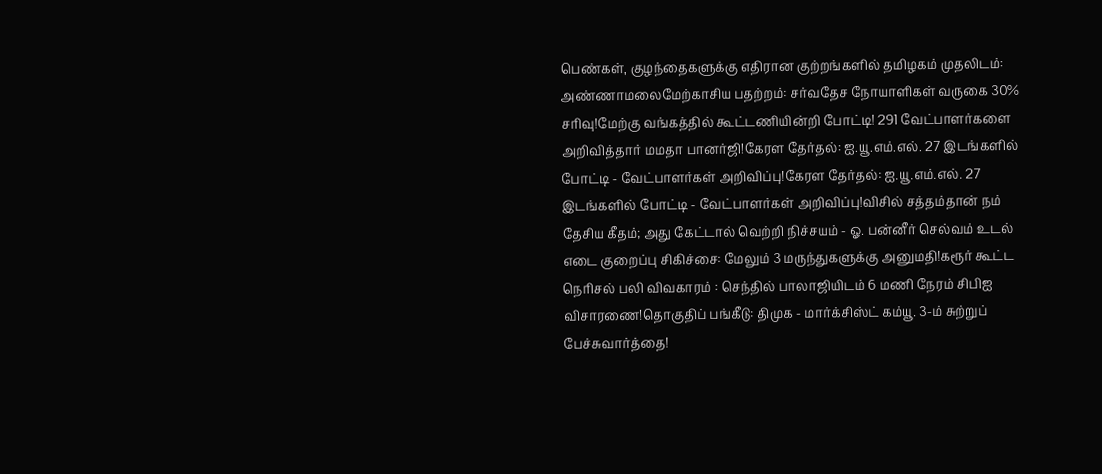பெண்கள், குழந்தைகளுக்கு எதிரான குற்றங்களில் தமிழகம் முதலிடம்: அண்ணாமலைமேற்காசிய பதற்றம்: சர்வதேச நோயாளிகள் வருகை 30% சரிவு!மேற்கு வங்கத்தில் கூட்டணியின்றி போட்டி! 291 வேட்பாளர்களை அறிவித்தார் மமதா பானர்ஜி!கேரள தேர்தல்: ஐ.யூ.எம்.எல். 27 இடங்களில் போட்டி - வேட்பாளர்கள் அறிவிப்பு!கேரள தேர்தல்: ஐ.யூ.எம்.எல். 27 இடங்களில் போட்டி - வேட்பாளர்கள் அறிவிப்பு!விசில் சத்தம்தான் நம் தேசிய கீதம்; அது கேட்டால் வெற்றி நிச்சயம் - ஓ. பன்னீர் செல்வம் உடல் எடை குறைப்பு சிகிச்சை: மேலும் 3 மருந்துகளுக்கு அனுமதி!கரூர் கூட்ட நெரிசல் பலி விவகாரம் : செந்தில் பாலாஜியிடம் 6 மணி நேரம் சிபிஐ விசாரணை!தொகுதிப் பங்கீடு: திமுக - மார்க்சிஸ்ட் கம்யூ. 3-ம் சுற்றுப் பேச்சுவார்த்தை!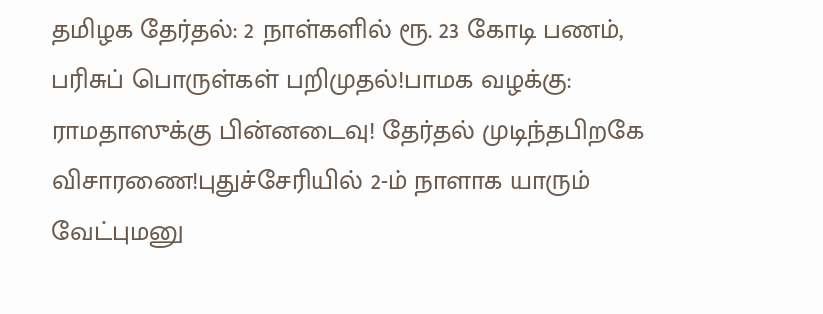தமிழக தேர்தல்: 2 நாள்களில் ரூ. 23 கோடி பணம், பரிசுப் பொருள்கள் பறிமுதல்!பாமக வழக்கு: ராமதாஸுக்கு பின்னடைவு! தேர்தல் முடிந்தபிறகே விசாரணை!புதுச்சேரியில் 2-ம் நாளாக யாரும் வேட்புமனு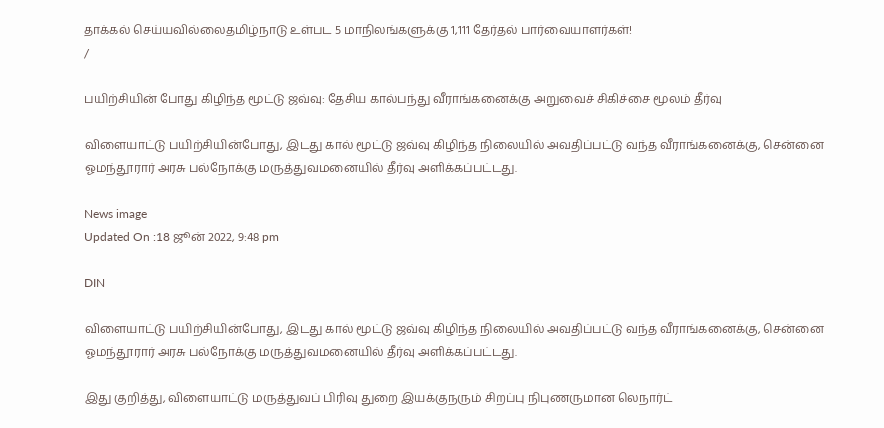தாக்கல் செய்யவில்லைதமிழ்நாடு உள்பட 5 மாநிலங்களுக்கு 1,111 தேர்தல் பார்வையாளர்கள்!
/

பயிற்சியின் போது கிழிந்த மூட்டு ஜவ்வு: தேசிய கால்பந்து வீராங்கனைக்கு அறுவைச் சிகிச்சை மூலம் தீர்வு

விளையாட்டு பயிற்சியின்போது, இடது கால் மூட்டு ஜவ்வு கிழிந்த நிலையில் அவதிப்பட்டு வந்த வீராங்கனைக்கு, சென்னை ஓமந்தூரார் அரசு பல்நோக்கு மருத்துவமனையில் தீர்வு அளிக்கப்பட்டது.

News image
Updated On :18 ஜூன் 2022, 9:48 pm

DIN

விளையாட்டு பயிற்சியின்போது, இடது கால் மூட்டு ஜவ்வு கிழிந்த நிலையில் அவதிப்பட்டு வந்த வீராங்கனைக்கு, சென்னை ஓமந்தூரார் அரசு பல்நோக்கு மருத்துவமனையில் தீர்வு அளிக்கப்பட்டது.

இது குறித்து, விளையாட்டு மருத்துவப் பிரிவு துறை இயக்குநரும் சிறப்பு நிபுணருமான லெநார்ட்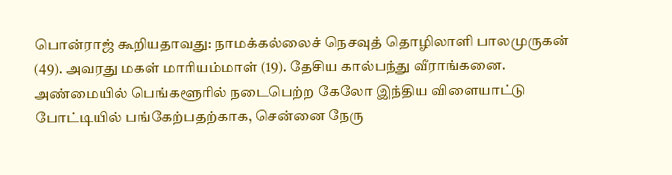பொன்ராஜ் கூறியதாவது: நாமக்கல்லைச் நெசவுத் தொழிலாளி பாலமுருகன் (49). அவரது மகள் மாரியம்மாள் (19). தேசிய கால்பந்து வீராங்கனை. அண்மையில் பெங்களூரில் நடைபெற்ற கேலோ இந்திய விளையாட்டு போட்டியில் பங்கேற்பதற்காக, சென்னை நேரு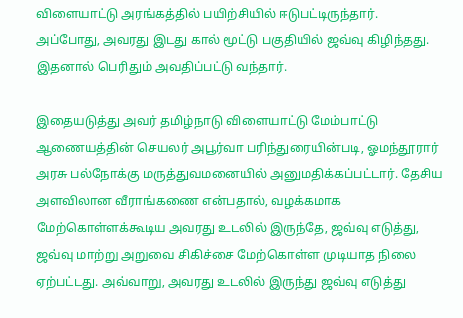விளையாட்டு அரங்கத்தில் பயிற்சியில் ஈடுபட்டிருந்தார். அப்போது, அவரது இடது கால் மூட்டு பகுதியில் ஜவ்வு கிழிந்தது. இதனால் பெரிதும் அவதிப்பட்டு வந்தார்.

இதையடுத்து அவர் தமிழ்நாடு விளையாட்டு மேம்பாட்டு ஆணையத்தின் செயலர் அபூர்வா பரிந்துரையின்படி, ஓமந்தூரார் அரசு பல்நோக்கு மருத்துவமனையில் அனுமதிக்கப்பட்டார். தேசிய அளவிலான வீராங்கணை என்பதால், வழக்கமாக மேற்கொள்ளக்கூடிய அவரது உடலில் இருந்தே, ஜவ்வு எடுத்து, ஜவ்வு மாற்று அறுவை சிகிச்சை மேற்கொள்ள முடியாத நிலை ஏற்பட்டது. அவ்வாறு, அவரது உடலில் இருந்து ஜவ்வு எடுத்து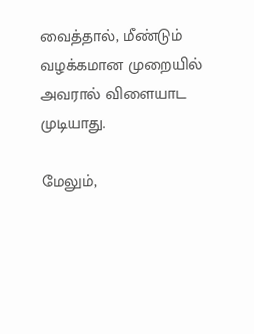வைத்தால், மீண்டும் வழக்கமான முறையில் அவரால் விளையாட முடியாது.

மேலும்,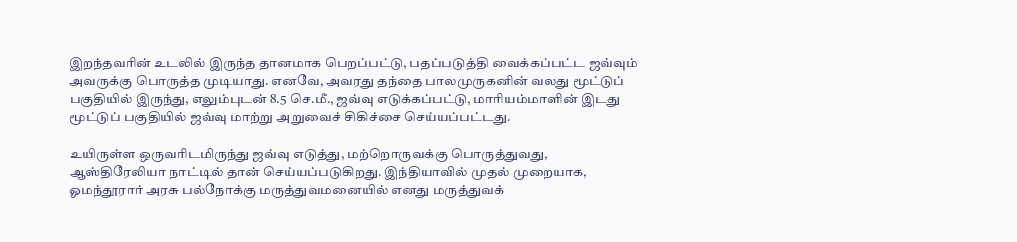இறந்தவரின் உடலில் இருந்த தானமாக பெறப்பட்டு, பதப்படுத்தி வைக்கப்பட்ட ஜவ்வும் அவருக்கு பொருத்த முடியாது. எனவே, அவரது தந்தை பாலமுருகனின் வலது மூட்டுப் பகுதியில் இருந்து, எலும்புடன் 8.5 செ.மீ., ஜவ்வு எடுக்கப்பட்டு, மாரியம்மாளின் இடது மூட்டுப் பகுதியில் ஜவ்வு மாற்று அறுவைச் சிகிச்சை செய்யப்பட்டது.

உயிருள்ள ஒருவரிடமிருந்து ஜவ்வு எடுத்து, மற்றொருவக்கு பொருத்துவது, ஆஸ்திரேலியா நாட்டில் தான் செய்யப்படுகிறது. இந்தியாவில் முதல் முறையாக, ஓமந்தூரார் அரசு பல்நோக்கு மருத்துவமனையில் எனது மருத்துவக்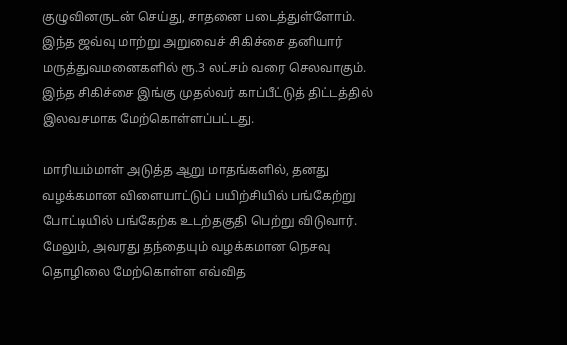குழுவினருடன் செய்து, சாதனை படைத்துள்ளோம். இந்த ஜவ்வு மாற்று அறுவைச் சிகிச்சை தனியார் மருத்துவமனைகளில் ரூ.3 லட்சம் வரை செலவாகும். இந்த சிகிச்சை இங்கு முதல்வர் காப்பீட்டுத் திட்டத்தில் இலவசமாக மேற்கொள்ளப்பட்டது.

மாரியம்மாள் அடுத்த ஆறு மாதங்களில், தனது வழக்கமான விளையாட்டுப் பயிற்சியில் பங்கேற்று போட்டியில் பங்கேற்க உடற்தகுதி பெற்று விடுவார். மேலும், அவரது தந்தையும் வழக்கமான நெசவு தொழிலை மேற்கொள்ள எவ்வித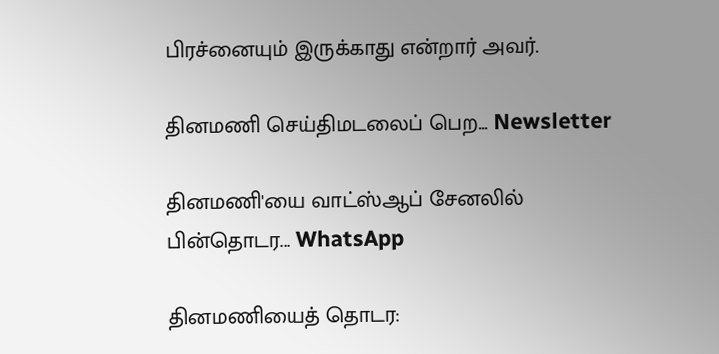பிரச்னையும் இருக்காது என்றார் அவர்.

தினமணி செய்திமடலைப் பெற... Newsletter

தினமணி'யை வாட்ஸ்ஆப் சேனலில் பின்தொடர... WhatsApp

தினமணியைத் தொடர: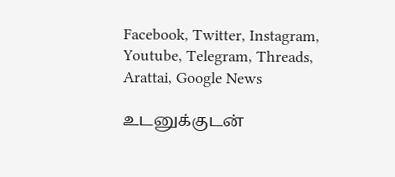Facebook, Twitter, Instagram, Youtube, Telegram, Threads, Arattai, Google News

உடனுக்குடன்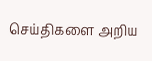செய்திகளை அறிய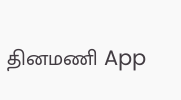தினமணி App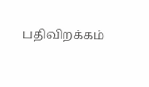பதிவிறக்கம்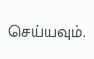செய்யவும்.